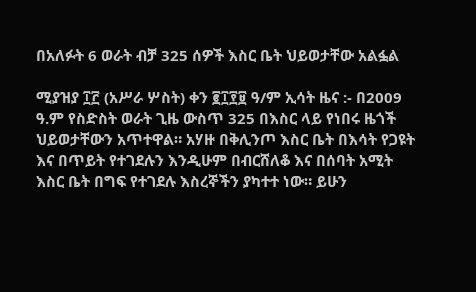በአለፉት 6 ወራት ብቻ 325 ሰዎች እስር ቤት ህይወታቸው አልፏል

ሚያዝያ ፲፫ (አሥራ ሦስት) ቀን ፪፲፻፱ ዓ/ም ኢሳት ዜና :- በ2009 ዓ.ም የስድስት ወራት ጊዜ ውስጥ 325 በእስር ላይ የነበሩ ዜጎች ህይወታቸውን አጥተዋል። አሃዙ በቅሊንጦ እስር ቤት በእሳት የጋዩት እና በጥይት የተገደሉን እንዲሁም በብርሸለቆ እና በሰባት አሚት እስር ቤት በግፍ የተገደሉ እስረኞችን ያካተተ ነው። ይሁን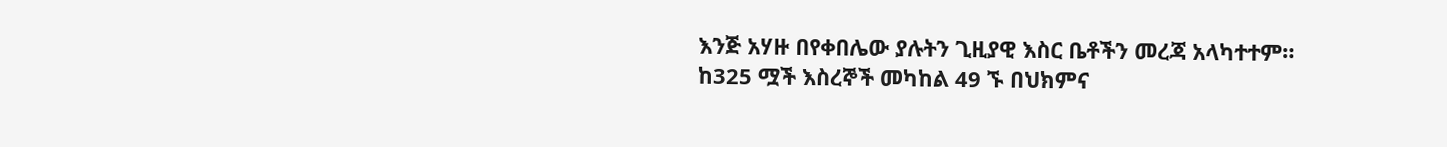እንጅ አሃዙ በየቀበሌው ያሉትን ጊዚያዊ እስር ቤቶችን መረጃ አላካተተም። ከ325 ሟች እስረኞች መካከል 49 ኙ በህክምና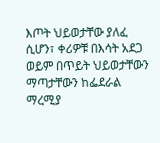እጦት ህይወታቸው ያለፈ ሲሆን፣ ቀሪዎቹ በእሳት አደጋ ወይም በጥይት ህይወታቸውን ማጣታቸውን ከፌደራል ማረሚያ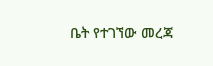ቤት የተገኘው መረጃ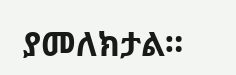ያመለክታል።